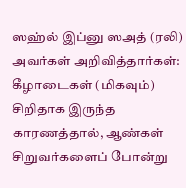ஸஹ்ல் இப்னு ஸஅத் (ரலி) அவர்கள் அறிவித்தார்கள்:
கீழாடைகள் (மிகவும்) சிறிதாக இருந்த காரணத்தால், ஆண்கள் சிறுவர்களைப் போன்று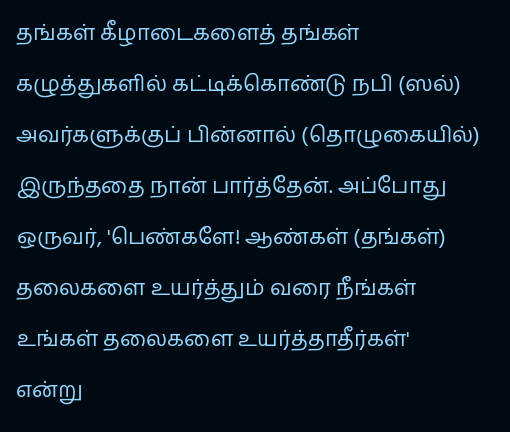தங்கள் கீழாடைகளைத் தங்கள் கழுத்துகளில் கட்டிக்கொண்டு நபி (ஸல்) அவர்களுக்குப் பின்னால் (தொழுகையில்) இருந்ததை நான் பார்த்தேன். அப்போது ஒருவர், 'பெண்களே! ஆண்கள் (தங்கள்) தலைகளை உயர்த்தும் வரை நீங்கள் உங்கள் தலைகளை உயர்த்தாதீர்கள்' என்று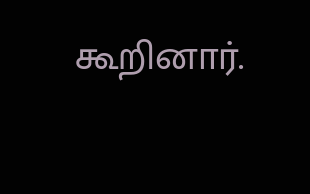கூறினார்.